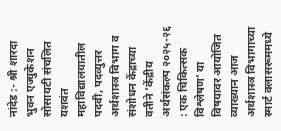नांदेड :- श्री शारदा भुवन एज्युकेशन सोसायटी संचलित यशवंत महाविद्यालयातील पदवी, पदव्युत्तर अर्थशास्त्र विभाग व संशोधन केंद्राच्या वतीने ‘केंद्रीय अर्थसंकल्प २०२५-२६ : एक चिकित्सक विश्लेषण’ या विषयावर आयोजित व्याख्यान आज अर्थशास्त्र विभागाच्या स्मार्ट क्लासरूममध्ये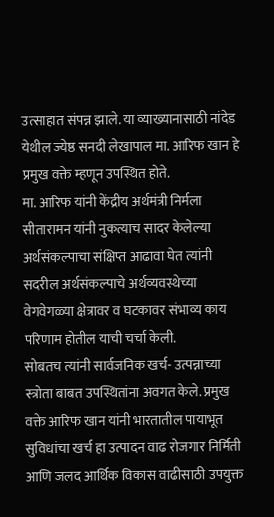उत्साहात संपन्न झाले. या व्याख्यानासाठी नांदेड येथील ज्येष्ठ सनदी लेखापाल मा. आरिफ खान हे प्रमुख वक्ते म्हणून उपस्थित होते.
मा. आरिफ यांनी केंद्रीय अर्थमंत्री निर्मला सीतारामन यांनी नुकत्याच सादर केलेल्या अर्थसंकल्पाचा संक्षिप्त आढावा घेत त्यांनी सदरील अर्थसंकल्पाचे अर्थव्यवस्थेच्या वेगवेगळ्या क्षेत्रावर व घटकावर संभाव्य काय परिणाम होतील याची चर्चा केली.
सोबतच त्यांनी सार्वजनिक खर्च- उत्पन्नाच्या स्त्रोता बाबत उपस्थितांना अवगत केले. प्रमुख वक्ते आरिफ खान यांनी भारतातील पायाभूत सुविधांचा खर्च हा उत्पादन वाढ रोजगार निर्मिती आणि जलद आर्थिक विकास वाढीसाठी उपयुक्त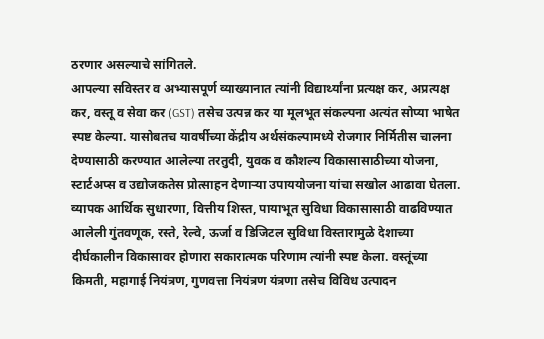ठरणार असल्याचे सांगितले.
आपल्या सविस्तर व अभ्यासपूर्ण व्याख्यानात त्यांनी विद्यार्थ्यांना प्रत्यक्ष कर, अप्रत्यक्ष कर, वस्तू व सेवा कर (GST) तसेच उत्पन्न कर या मूलभूत संकल्पना अत्यंत सोप्या भाषेत स्पष्ट केल्या. यासोबतच यावर्षीच्या केंद्रीय अर्थसंकल्पामध्ये रोजगार निर्मितीस चालना देण्यासाठी करण्यात आलेल्या तरतुदी, युवक व कौशल्य विकासासाठीच्या योजना, स्टार्टअप्स व उद्योजकतेस प्रोत्साहन देणाऱ्या उपाययोजना यांचा सखोल आढावा घेतला. व्यापक आर्थिक सुधारणा, वित्तीय शिस्त, पायाभूत सुविधा विकासासाठी वाढविण्यात आलेली गुंतवणूक, रस्ते, रेल्वे, ऊर्जा व डिजिटल सुविधा विस्तारामुळे देशाच्या दीर्घकालीन विकासावर होणारा सकारात्मक परिणाम त्यांनी स्पष्ट केला. वस्तूंच्या किमती, महागाई नियंत्रण, गुणवत्ता नियंत्रण यंत्रणा तसेच विविध उत्पादन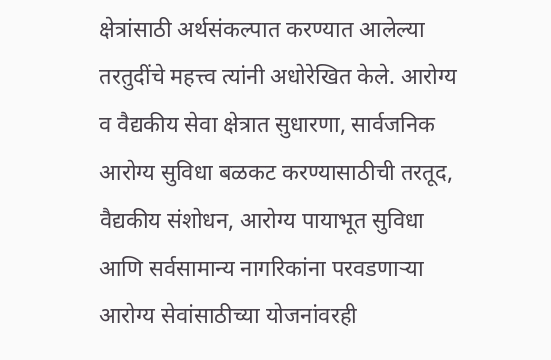क्षेत्रांसाठी अर्थसंकल्पात करण्यात आलेल्या तरतुदींचे महत्त्व त्यांनी अधोरेखित केले. आरोग्य व वैद्यकीय सेवा क्षेत्रात सुधारणा, सार्वजनिक आरोग्य सुविधा बळकट करण्यासाठीची तरतूद, वैद्यकीय संशोधन, आरोग्य पायाभूत सुविधा आणि सर्वसामान्य नागरिकांना परवडणाऱ्या आरोग्य सेवांसाठीच्या योजनांवरही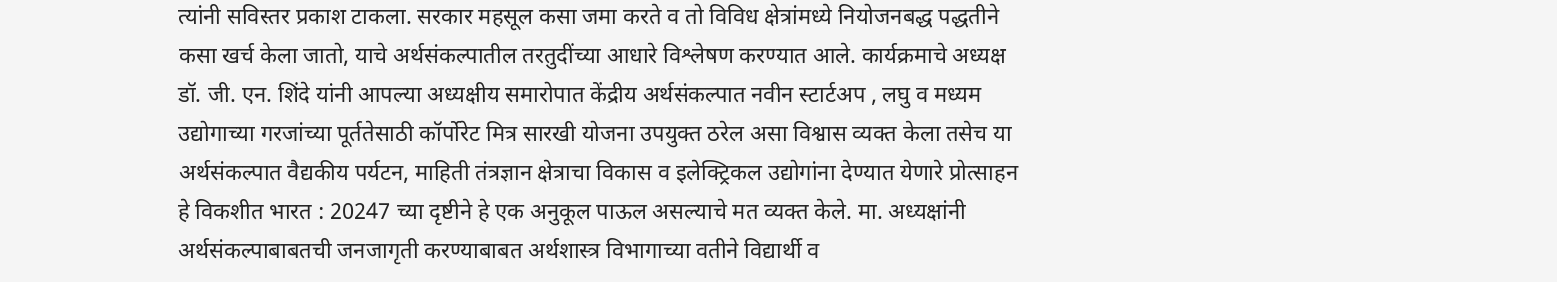त्यांनी सविस्तर प्रकाश टाकला. सरकार महसूल कसा जमा करते व तो विविध क्षेत्रांमध्ये नियोजनबद्ध पद्धतीने कसा खर्च केला जातो, याचे अर्थसंकल्पातील तरतुदींच्या आधारे विश्लेषण करण्यात आले. कार्यक्रमाचे अध्यक्ष
डॉ. जी. एन. शिंदे यांनी आपल्या अध्यक्षीय समारोपात केंद्रीय अर्थसंकल्पात नवीन स्टार्टअप , लघु व मध्यम उद्योगाच्या गरजांच्या पूर्ततेसाठी कॉर्पोरेट मित्र सारखी योजना उपयुक्त ठरेल असा विश्वास व्यक्त केला तसेच या अर्थसंकल्पात वैद्यकीय पर्यटन, माहिती तंत्रज्ञान क्षेत्राचा विकास व इलेक्ट्रिकल उद्योगांना देण्यात येणारे प्रोत्साहन हे विकशीत भारत : 20247 च्या दृष्टीने हे एक अनुकूल पाऊल असल्याचे मत व्यक्त केले. मा. अध्यक्षांनी अर्थसंकल्पाबाबतची जनजागृती करण्याबाबत अर्थशास्त्र विभागाच्या वतीने विद्यार्थी व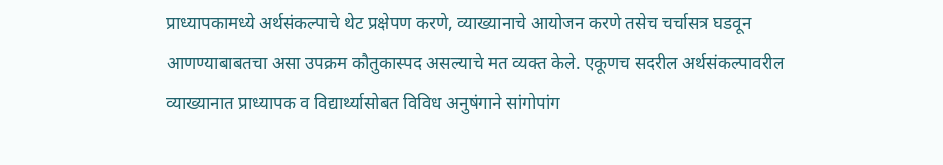प्राध्यापकामध्ये अर्थसंकल्पाचे थेट प्रक्षेपण करणे, व्याख्यानाचे आयोजन करणे तसेच चर्चासत्र घडवून आणण्याबाबतचा असा उपक्रम कौतुकास्पद असल्याचे मत व्यक्त केले. एकूणच सदरील अर्थसंकल्पावरील व्याख्यानात प्राध्यापक व विद्यार्थ्यासोबत विविध अनुषंगाने सांगोपांग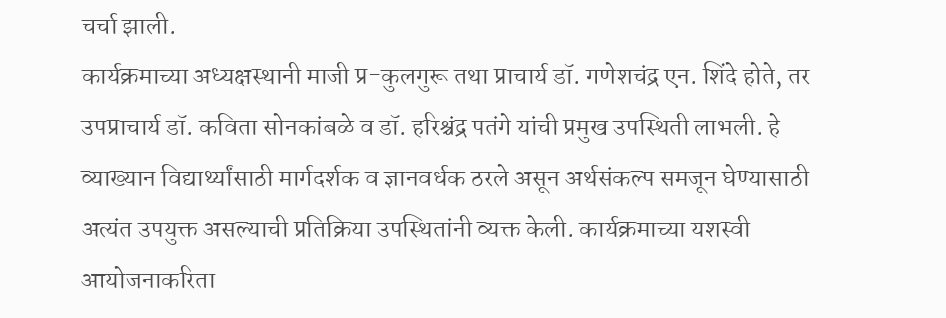चर्चा झाली.
कार्यक्रमाच्या अध्यक्षस्थानी माजी प्र-कुलगुरू तथा प्राचार्य डॉ. गणेशचंद्र एन. शिंदे होते, तर उपप्राचार्य डॉ. कविता सोनकांबळे व डॉ. हरिश्चंद्र पतंगे यांची प्रमुख उपस्थिती लाभली. हे व्याख्यान विद्यार्थ्यांसाठी मार्गदर्शक व ज्ञानवर्धक ठरले असून अर्थसंकल्प समजून घेण्यासाठी अत्यंत उपयुक्त असल्याची प्रतिक्रिया उपस्थितांनी व्यक्त केली. कार्यक्रमाच्या यशस्वी आयोजनाकरिता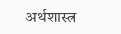अर्थशास्त्र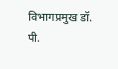विभागप्रमुख डॉ. पी.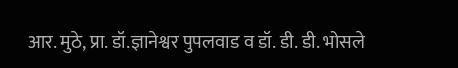आर. मुठे, प्रा. डॉ.ज्ञानेश्वर पुपलवाड व डॉ. डी. डी. भोसले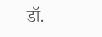डॉ.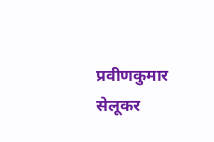प्रवीणकुमार सेलूकर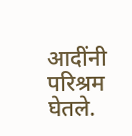आदींनी परिश्रम घेतले.